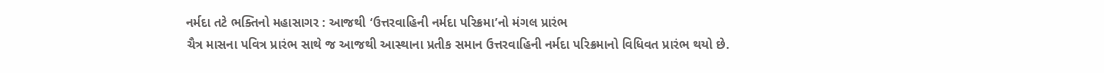નર્મદા તટે ભક્તિનો મહાસાગર : આજથી ‘ઉત્તરવાહિની નર્મદા પરિક્રમા’નો મંગલ પ્રારંભ
ચૈત્ર માસના પવિત્ર પ્રારંભ સાથે જ આજથી આસ્થાના પ્રતીક સમાન ઉત્તરવાહિની નર્મદા પરિક્રમાનો વિધિવત પ્રારંભ થયો છે.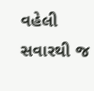વહેલી સવારથી જ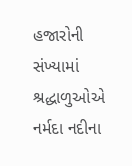હજારોની સંખ્યામાં શ્રદ્ધાળુઓએ નર્મદા નદીના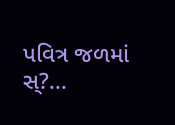પવિત્ર જળમાં સ્?...